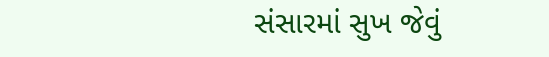સંસારમાં સુખ જેવું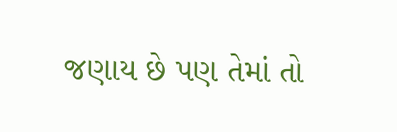જણાય છે પણ તેમાં તો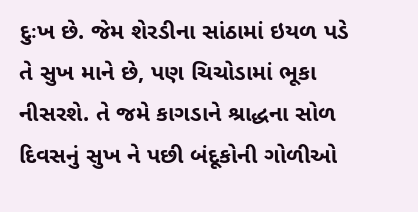દુઃખ છે. જેમ શેરડીના સાંઠામાં ઇયળ પડે તે સુખ માને છે, પણ ચિચોડામાં ભૂકા નીસરશે. તે જમે કાગડાને શ્રાદ્ધના સોળ દિવસનું સુખ ને પછી બંદૂકોની ગોળીઓ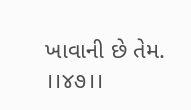ખાવાની છે તેમ. ।।૪૭।।